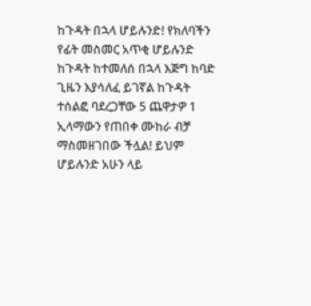ከጉዳት በኋላ ሆይሉንድ! የክለባችን የፊት መስመር አጥቂ ሆይሉንድ ከጉዳት ከተመለሰ በኋላ እጅግ ከባድ ጊዜን እያሳለፈ ይገኛል ከጉዳት ተሰልፎ ባደረጋቸው 5 ጨዋታዎ 1 ኢላማውን የጠበቀ ሙከራ ብቻ ማስመዘገበው ችሏል! ይህም ሆይሉንድ አሁን ላይ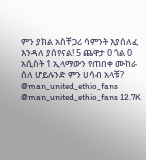ምን ያክል አስቸጋሪ ሳምንት እያሰለፈ እንዳለ ያሰየናል! 5 ጨዋታ 0 ጎል 0 አሲስት 1 ኢላማውን የጠበቀ ሙከራ ሰለ ሆይሉንድ ምን ሀሳብ አላቹ? @man_united_ethio_fans @man_united_ethio_fans 12.7K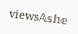views𝔸𝕤𝕙𝕖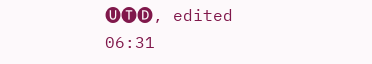🅤🅣🅓, edited 06:31